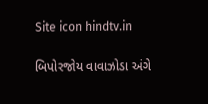Site icon hindtv.in

બિપોરજોય વાવાઝોડા અંગે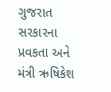ગુજરાત સરકારના પ્રવકતા અને મંત્રી ઋષિકેશ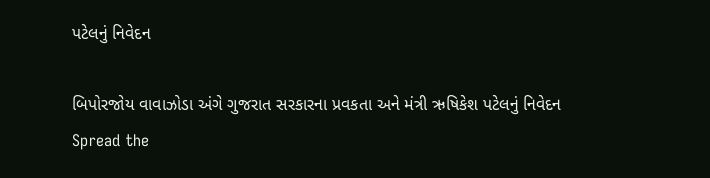પટેલનું નિવેદન

બિપોરજોય વાવાઝોડા અંગે ગુજરાત સરકારના પ્રવકતા અને મંત્રી ઋષિકેશ પટેલનું નિવેદન
Spread the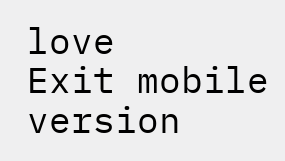love
Exit mobile version